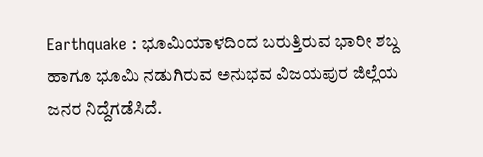Earthquake : ಭೂಮಿಯಾಳದಿಂದ ಬರುತ್ತಿರುವ ಭಾರೀ ಶಬ್ದ ಹಾಗೂ ಭೂಮಿ ನಡುಗಿರುವ ಅನುಭವ ವಿಜಯಪುರ ಜಿಲ್ಲೆಯ ಜನರ ನಿದ್ದೆಗಡೆಸಿದೆ.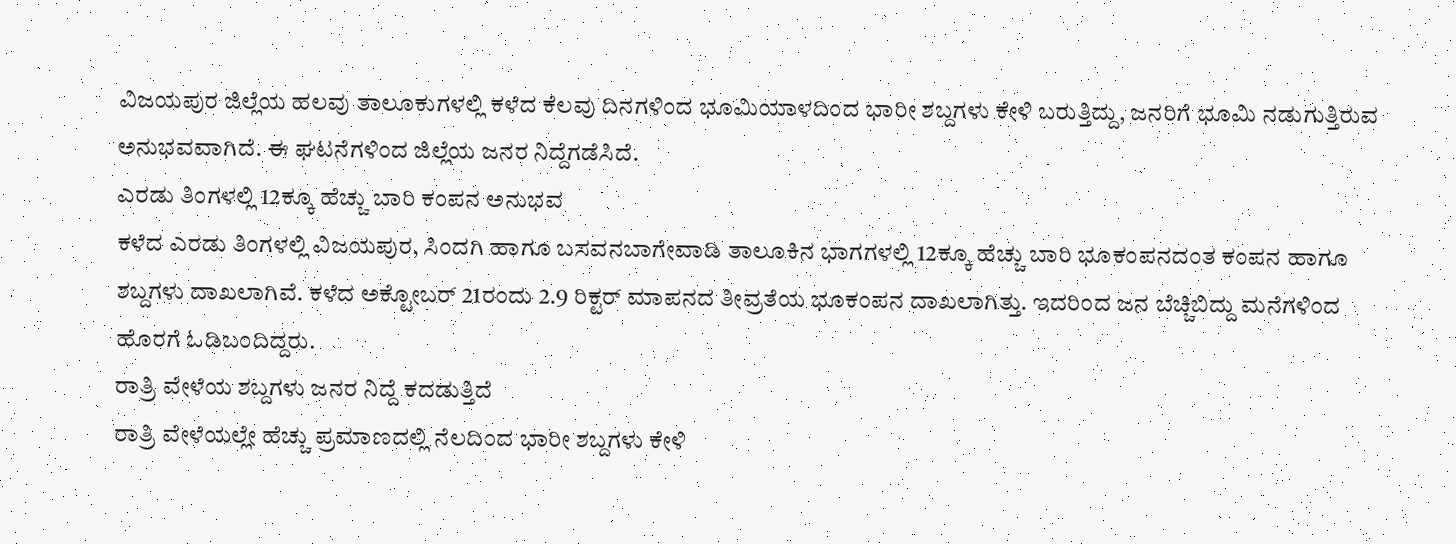ವಿಜಯಪುರ ಜಿಲ್ಲೆಯ ಹಲವು ತಾಲೂಕುಗಳಲ್ಲಿ ಕಳೆದ ಕೆಲವು ದಿನಗಳಿಂದ ಭೂಮಿಯಾಳದಿಂದ ಭಾರೀ ಶಬ್ದಗಳು ಕೇಳಿ ಬರುತ್ತಿದ್ದು, ಜನರಿಗೆ ಭೂಮಿ ನಡುಗುತ್ತಿರುವ ಅನುಭವವಾಗಿದೆ. ಈ ಘಟನೆಗಳಿಂದ ಜಿಲ್ಲೆಯ ಜನರ ನಿದ್ದೆಗಡೆಸಿದೆ.
ಎರಡು ತಿಂಗಳಲ್ಲಿ 12ಕ್ಕೂ ಹೆಚ್ಚು ಬಾರಿ ಕಂಪನ ಅನುಭವ
ಕಳೆದ ಎರಡು ತಿಂಗಳಲ್ಲಿ ವಿಜಯಪುರ, ಸಿಂದಗಿ ಹಾಗೂ ಬಸವನಬಾಗೇವಾಡಿ ತಾಲೂಕಿನ ಭಾಗಗಳಲ್ಲಿ 12ಕ್ಕೂ ಹೆಚ್ಚು ಬಾರಿ ಭೂಕಂಪನದಂತ ಕಂಪನ ಹಾಗೂ ಶಬ್ದಗಳು ದಾಖಲಾಗಿವೆ. ಕಳೆದ ಅಕ್ಟೋಬರ್ 21ರಂದು 2.9 ರಿಕ್ಟರ್ ಮಾಪನದ ತೀವ್ರತೆಯ ಭೂಕಂಪನ ದಾಖಲಾಗಿತ್ತು. ಇದರಿಂದ ಜನ ಬೆಚ್ಚಿಬಿದ್ದು ಮನೆಗಳಿಂದ ಹೊರಗೆ ಓಡಿಬಂದಿದ್ದರು.
ರಾತ್ರಿ ವೇಳೆಯ ಶಬ್ದಗಳು ಜನರ ನಿದ್ದೆ ಕದಡುತ್ತಿದೆ
ರಾತ್ರಿ ವೇಳೆಯಲ್ಲೇ ಹೆಚ್ಚು ಪ್ರಮಾಣದಲ್ಲಿ ನೆಲದಿಂದ ಭಾರೀ ಶಬ್ದಗಳು ಕೇಳಿ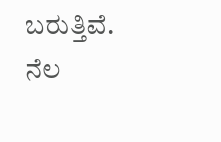ಬರುತ್ತಿವೆ. ನೆಲ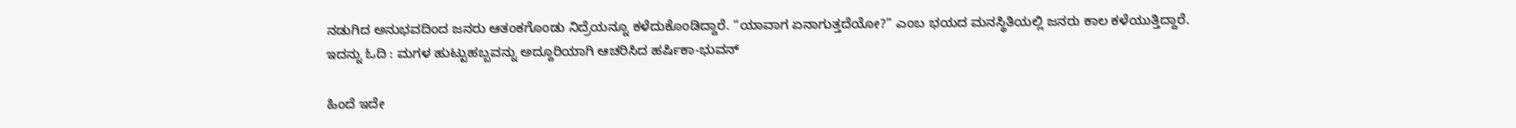ನಡುಗಿದ ಅನುಭವದಿಂದ ಜನರು ಆತಂಕಗೊಂಡು ನಿದ್ರೆಯನ್ನೂ ಕಳೆದುಕೊಂಡಿದ್ದಾರೆ. “ಯಾವಾಗ ಏನಾಗುತ್ತದೆಯೋ?” ಎಂಬ ಭಯದ ಮನಸ್ಥಿತಿಯಲ್ಲಿ ಜನರು ಕಾಲ ಕಳೆಯುತ್ತಿದ್ದಾರೆ.
ಇದನ್ನು ಓದಿ : ಮಗಳ ಹುಟ್ಟುಹಬ್ಬವನ್ನು ಅದ್ದೂರಿಯಾಗಿ ಆಚರಿಸಿದ ಹರ್ಷಿಕಾ-ಭುವನ್

ಹಿಂದೆ ಇದೇ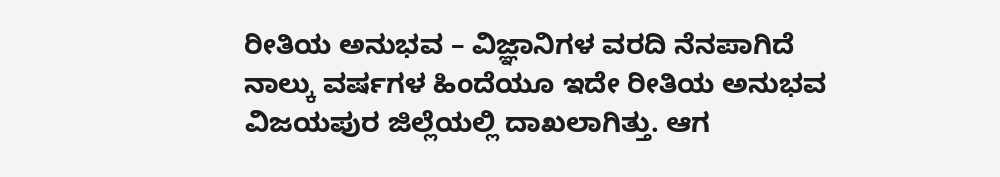ರೀತಿಯ ಅನುಭವ – ವಿಜ್ಞಾನಿಗಳ ವರದಿ ನೆನಪಾಗಿದೆ
ನಾಲ್ಕು ವರ್ಷಗಳ ಹಿಂದೆಯೂ ಇದೇ ರೀತಿಯ ಅನುಭವ ವಿಜಯಪುರ ಜಿಲ್ಲೆಯಲ್ಲಿ ದಾಖಲಾಗಿತ್ತು. ಆಗ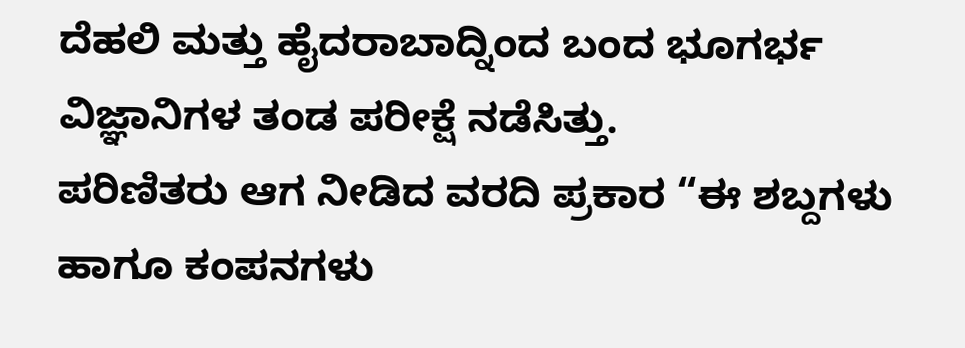ದೆಹಲಿ ಮತ್ತು ಹೈದರಾಬಾದ್ನಿಂದ ಬಂದ ಭೂಗರ್ಭ ವಿಜ್ಞಾನಿಗಳ ತಂಡ ಪರೀಕ್ಷೆ ನಡೆಸಿತ್ತು.
ಪರಿಣಿತರು ಆಗ ನೀಡಿದ ವರದಿ ಪ್ರಕಾರ “ಈ ಶಬ್ದಗಳು ಹಾಗೂ ಕಂಪನಗಳು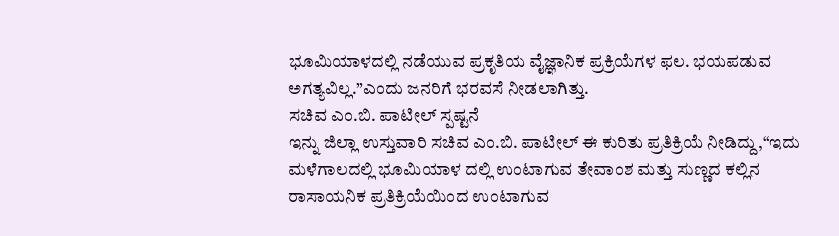ಭೂಮಿಯಾಳದಲ್ಲಿ ನಡೆಯುವ ಪ್ರಕೃತಿಯ ವೈಜ್ಞಾನಿಕ ಪ್ರಕ್ರಿಯೆಗಳ ಫಲ. ಭಯಪಡುವ ಅಗತ್ಯವಿಲ್ಲ.”ಎಂದು ಜನರಿಗೆ ಭರವಸೆ ನೀಡಲಾಗಿತ್ತು.
ಸಚಿವ ಎಂ.ಬಿ. ಪಾಟೀಲ್ ಸ್ಪಷ್ಟನೆ
ಇನ್ನು ಜಿಲ್ಲಾ ಉಸ್ತುವಾರಿ ಸಚಿವ ಎಂ.ಬಿ. ಪಾಟೀಲ್ ಈ ಕುರಿತು ಪ್ರತಿಕ್ರಿಯೆ ನೀಡಿದ್ದು,“ಇದು ಮಳೆಗಾಲದಲ್ಲಿ ಭೂಮಿಯಾಳ ದಲ್ಲಿ ಉಂಟಾಗುವ ತೇವಾಂಶ ಮತ್ತು ಸುಣ್ಣದ ಕಲ್ಲಿನ ರಾಸಾಯನಿಕ ಪ್ರತಿಕ್ರಿಯೆಯಿಂದ ಉಂಟಾಗುವ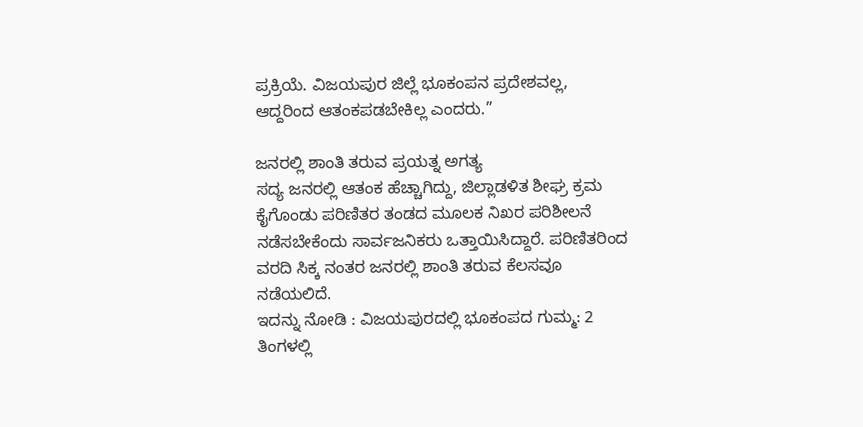ಪ್ರಕ್ರಿಯೆ. ವಿಜಯಪುರ ಜಿಲ್ಲೆ ಭೂಕಂಪನ ಪ್ರದೇಶವಲ್ಲ, ಆದ್ದರಿಂದ ಆತಂಕಪಡಬೇಕಿಲ್ಲ ಎಂದರು.”

ಜನರಲ್ಲಿ ಶಾಂತಿ ತರುವ ಪ್ರಯತ್ನ ಅಗತ್ಯ
ಸದ್ಯ ಜನರಲ್ಲಿ ಆತಂಕ ಹೆಚ್ಚಾಗಿದ್ದು, ಜಿಲ್ಲಾಡಳಿತ ಶೀಘ್ರ ಕ್ರಮ ಕೈಗೊಂಡು ಪರಿಣಿತರ ತಂಡದ ಮೂಲಕ ನಿಖರ ಪರಿಶೀಲನೆ ನಡೆಸಬೇಕೆಂದು ಸಾರ್ವಜನಿಕರು ಒತ್ತಾಯಿಸಿದ್ದಾರೆ. ಪರಿಣಿತರಿಂದ ವರದಿ ಸಿಕ್ಕ ನಂತರ ಜನರಲ್ಲಿ ಶಾಂತಿ ತರುವ ಕೆಲಸವೂ ನಡೆಯಲಿದೆ.
ಇದನ್ನು ನೋಡಿ : ವಿಜಯಪುರದಲ್ಲಿ ಭೂಕಂಪದ ಗುಮ್ಮ: 2 ತಿಂಗಳಲ್ಲಿ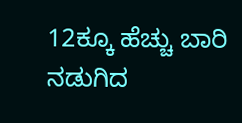12ಕ್ಕೂ ಹೆಚ್ಚು ಬಾರಿ ನಡುಗಿದ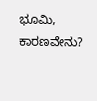ಭೂಮಿ, ಕಾರಣವೇನು?